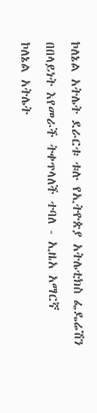ኮለኔል አትሌት ደራርቱ ቱሉ የኢትዮጵያ አትሌቲክስ ፌዴሬሽን በበላይነት እየመራች ትቀጥላለች ተባለ - ኢዜአ አማርኛ
ኮለኔል አትሌት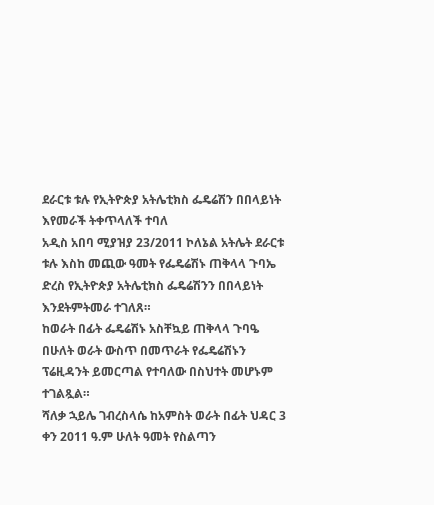ደራርቱ ቱሉ የኢትዮጵያ አትሌቲክስ ፌዴሬሽን በበላይነት እየመራች ትቀጥላለች ተባለ
አዲስ አበባ ሚያዝያ 23/2011 ኮለኔል አትሌት ደራርቱ ቱሉ እስከ መጪው ዓመት የፌዴሬሽኑ ጠቅላላ ጉባኤ ድረስ የኢትዮጵያ አትሌቲክስ ፌዴሬሽንን በበላይነት እንደትምትመራ ተገለጸ።
ከወራት በፊት ፌዴሬሽኑ አስቸኳይ ጠቅላላ ጉባዔ በሁለት ወራት ውስጥ በመጥራት የፌዴሬሽኑን ፕሬዚዳንት ይመርጣል የተባለው በስህተት መሆኑም ተገልጿል።
ሻለቃ ኋይሌ ገብረስላሴ ከአምስት ወራት በፊት ህዳር 3 ቀን 2011 ዓ.ም ሁለት ዓመት የስልጣን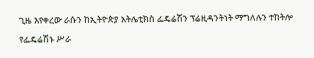ጊዜ እየቀረው ራሱን ከኢትዮጵያ አትሌቲክስ ፌዴሬሽን ፕሬዚዳንትነት ማግለሉን ተከትሎ የፌዴሬሽኑ ሥራ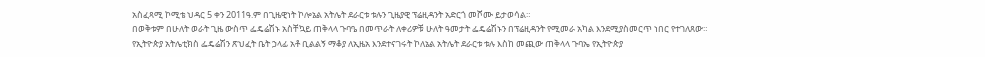አስፈጻሚ ኮሚቴ ህዳር 5 ቀን 2011ዓ.ም በጊዜዊነት ኮሎኔል አትሌት ደራርቱ ቱሉን ጊዜያዊ ፕሬዚዳንት አድርጎ መሾሙ ይታወሳል።
በወቅቱም በሁለት ወራት ጊዜ ውስጥ ፌዴሬሽኑ አስቸኳይ ጠቅላላ ጉባዔ በመጥራት ለቀሪዎቹ ሁለት ዓመታት ፌዴሬሽኑን በፕሬዚዳንት የሚመራ አካል እንደሚያስመርጥ ነበር የተገለጸው።
የኢትዮጵያ አትሌቲክስ ፌዴሬሽን ጽህፈት ቤት ኃላፊ አቶ ቢልልኝ ማቆያ ለኢዜአ እንደተናገሩት ኮለኔል አትሌት ደራርቱ ቱሉ እስከ መጪው ጠቅላላ ጉባኤ የኢትዮጵያ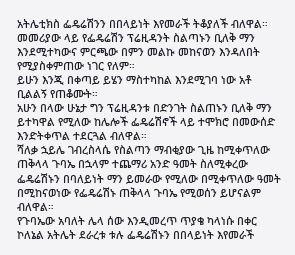አትሌቲክስ ፌዴሬሽንን በበላይነት እየመራች ትቆያለች ብለዋል።
መመሪያው ላይ የፌዴሬሽን ፕሬዚዳንት ስልጣኑን ቢለቅ ማን እንደሚተካውና ምርጫው በምን መልኩ መከናወን እንዳለበት የሚያስቀምጠው ነገር የለም።
ይሁን እንጂ በቀጣይ ይሄን ማስተካከል እንደሚገባ ነው አቶ ቢልልኝ የጠቆሙት።
አሁን በላው ሁኔታ ግን ፕሬዚዳንቱ በድንገት ስልጠኑን ቢለቅ ማን ይተካዋል የሚለው ከሌሎች ፌዴሬሽኖች ላይ ተሞክሮ በመውሰድ እንድትቀጥል ተደርጓል ብለዋል።
ሻለቃ ኋይሌ ገብረስላሴ የስልጣን ማብቂያው ጊዜ ከሚቀጥለው ጠቅላላ ጉባኤ በኋላም ተጨማሪ አንድ ዓመት ስለሚቀረው ፌዴሬሽኑን በባለይነት ማን ይመራው የሚለው በሚቀጥለው ዓመት በሚከናወነው የፌዴሬሽኑ ጠቅላላ ጉባኤ የሚወሰን ይሆናልም ብለዋል።
የጉባኤው አባለት ሌላ ሰው እንዲመረጥ ጥያቄ ካላነሱ በቀር ኮለኔል አትሌት ደራረቱ ቱሉ ፌዴሬሽኑን በበላይነት እየመራች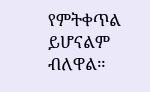የምትቀጥል ይሆናልም ብለዋል።